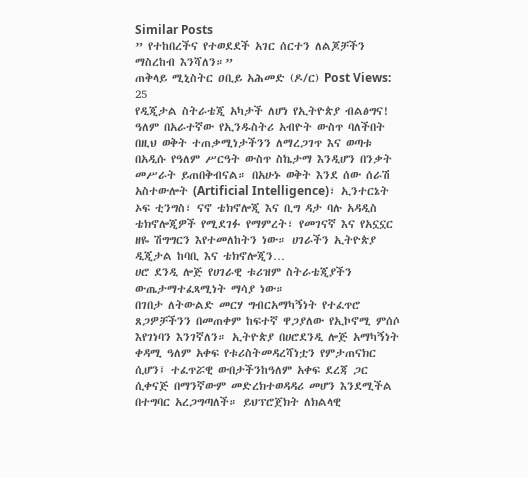Similar Posts
” የተከበረችና የተወደደች አገር ሰርተን ለልጆቻችን ማስረከብ እንሻለን።”
ጠቅላይ ሚኒስትር ዐቢይ አሕመድ (ዶ/ር) Post Views: 25
የዲጂታል ስትራቴጂ አካታች ለሆነ የኢትዮጵያ ብልፅግና!
ዓለም በአራተኛው የኢንዱስትሪ አብዮት ውስጥ ባለችበት በዚህ ወቅት ተጠቃሚነታችንን ለማረጋገጥ እና ወጣቱ በአዲሱ የዓለም ሥርዓት ውስጥ ስኬታማ እንዲሆን በንቃት መሥራት ይጠበቅብናል። በአሁኑ ወቅት እንደ ሰው ሰራሽ አስተውሎት (Artificial Intelligence)፣ ኢንተርኔት ኦፍ ቲንግስ፣ ናኖ ቴክኖሎጂ እና ቢግ ዳታ ባሉ አዳዲስ ቴክኖሎጂዎች የሚደገፉ የማምረት፣ የመገናኛ እና የአኗኗር ዘዬ ሽግግርን እየተመለከትን ነው። ሀገራችን ኢትዮጵያ ዲጂታል ከባቢ እና ቴክኖሎጂን…
ሀሮ ደንዲ ሎጅ የሀገራዊ ቱሪዝም ስትራቴጂያችን ውጤታማተፈጻሚነት ማሳያ ነው።
በገበታ ለትውልድ መርሃ ግብርአማካኝነት የተፈጥሮ ጸጋዎቻችንን በመጠቀም ከፍተኛ ዋጋያለው የኢኮኖሚ ምሰሶ እየገነባን እንገኛለን። ኢትዮጵያ በሀሮደንዲ ሎጅ አማካኝነት ቀዳሚ ዓለም አቀፍ የቱሪስትመዳረሻነቷን የምታጠናክር ሲሆን፤ ተፈጥሯዊ ውበታችንከዓለም አቀፍ ደረጃ ጋር ሲቀናጅ በማንኛውም መድረክተወዳዳሪ መሆን እንደሚችል በተግባር አረጋግጣለች። ይህፕሮጀክት ለክልላዊ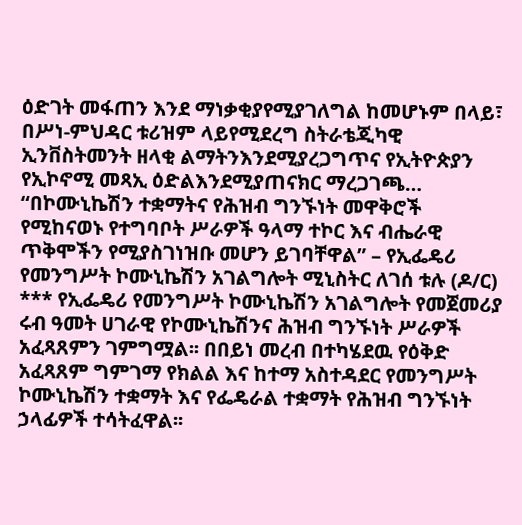ዕድገት መፋጠን እንደ ማነቃቂያየሚያገለግል ከመሆኑም በላይ፣ በሥነ-ምህዳር ቱሪዝም ላይየሚደረግ ስትራቴጂካዊ ኢንቨስትመንት ዘላቂ ልማትንእንደሚያረጋግጥና የኢትዮጵያን የኢኮኖሚ መጻኢ ዕድልእንደሚያጠናክር ማረጋገጫ…
“በኮሙኒኬሽን ተቋማትና የሕዝብ ግንኙነት መዋቅሮች የሚከናወኑ የተግባቦት ሥራዎች ዓላማ ተኮር እና ብሔራዊ ጥቅሞችን የሚያስገነዝቡ መሆን ይገባቸዋል” – የኢፌዴሪ የመንግሥት ኮሙኒኬሽን አገልግሎት ሚኒስትር ለገሰ ቱሉ (ዶ/ር)
*** የኢፌዴሪ የመንግሥት ኮሙኒኬሽን አገልግሎት የመጀመሪያ ሩብ ዓመት ሀገራዊ የኮሙኒኬሽንና ሕዝብ ግንኙነት ሥራዎች አፈጻጸምን ገምግሟል፡፡ በበይነ መረብ በተካሄደዉ የዕቅድ አፈጻጸም ግምገማ የክልል እና ከተማ አስተዳደር የመንግሥት ኮሙኒኬሽን ተቋማት እና የፌዴራል ተቋማት የሕዝብ ግንኙነት ኃላፊዎች ተሳትፈዋል፡፡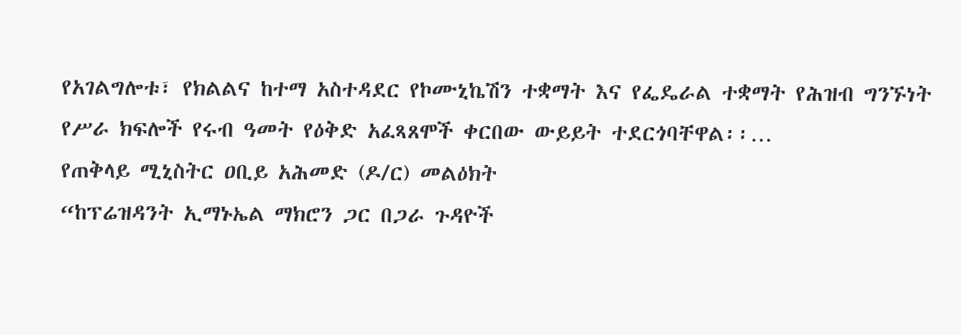የአገልግሎቱ፣ የክልልና ከተማ አስተዳደር የኮሙኒኬሽን ተቋማት እና የፌዴራል ተቋማት የሕዝብ ግንኙነት የሥራ ክፍሎች የሩብ ዓመት የዕቅድ አፈጻጸሞች ቀርበው ውይይት ተደርጎባቸዋል፡፡…
የጠቅላይ ሚኒስትር ዐቢይ አሕመድ (ዶ/ር) መልዕክት
“ከፕሬዝዳንት ኢማኑኤል ማክሮን ጋር በጋራ ጉዳዮች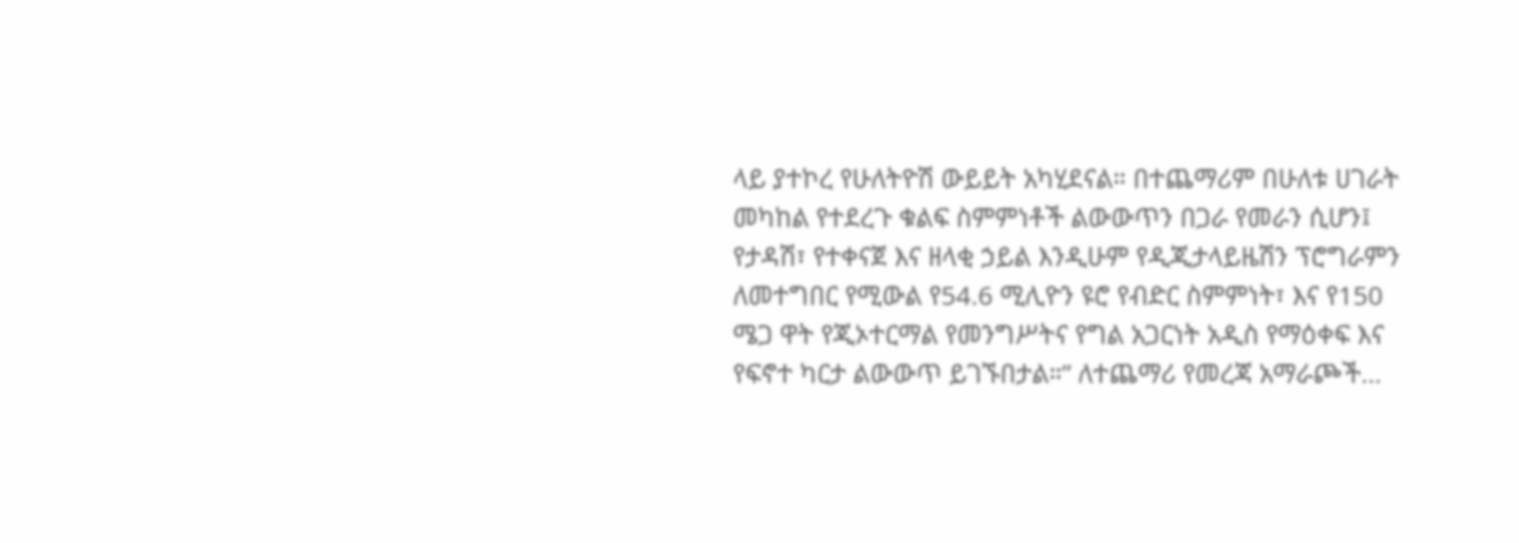ላይ ያተኮረ የሁለትዮሽ ውይይት አካሂደናል። በተጨማሪም በሁለቱ ሀገራት መካከል የተደረጉ ቁልፍ ስምምነቶች ልውውጥን በጋራ የመራን ሲሆን፤ የታዳሽ፣ የተቀናጀ እና ዘላቂ ኃይል እንዲሁም የዲጂታላይዜሽን ፕሮግራምን ለመተግበር የሚውል የ54.6 ሚሊዮን ዩሮ የብድር ስምምነት፣ እና የ150 ሜጋ ዋት የጂኦተርማል የመንግሥትና የግል አጋርነት አዲስ የማዕቀፍ እና የፍኖተ ካርታ ልውውጥ ይገኙበታል።” ለተጨማሪ የመረጃ አማራጮች…